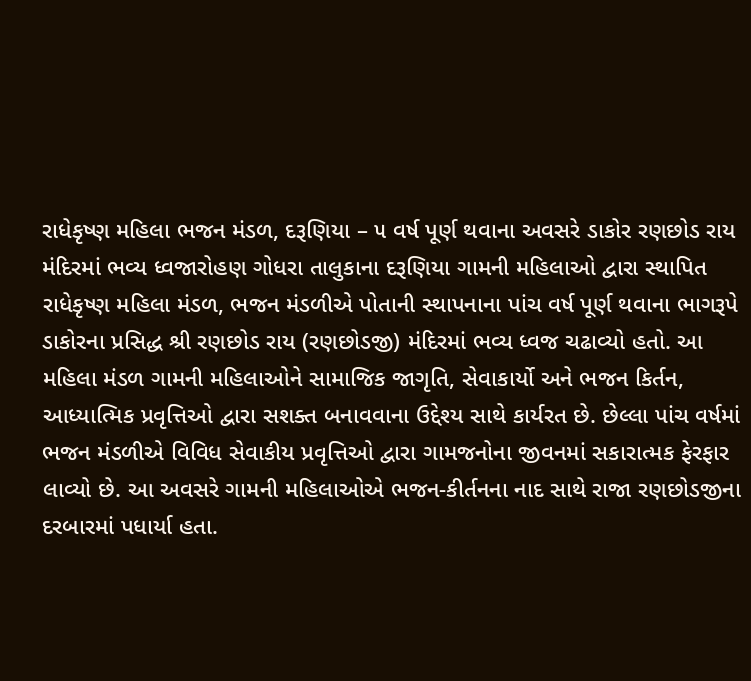રાધેકૃષ્ણ મહિલા ભજન મંડળ, દરૂણિયા – ૫ વર્ષ પૂર્ણ થવાના અવસરે ડાકોર રણછોડ રાય મંદિરમાં ભવ્ય ધ્વજારોહણ ગોધરા તાલુકાના દરૂણિયા ગામની મહિલાઓ દ્વારા સ્થાપિત રાધેકૃષ્ણ મહિલા મંડળ, ભજન મંડળીએ પોતાની સ્થાપનાના પાંચ વર્ષ પૂર્ણ થવાના ભાગરૂપે ડાકોરના પ્રસિદ્ધ શ્રી રણછોડ રાય (રણછોડજી) મંદિરમાં ભવ્ય ધ્વજ ચઢાવ્યો હતો. આ મહિલા મંડળ ગામની મહિલાઓને સામાજિક જાગૃતિ, સેવાકાર્યો અને ભજન કિર્તન, આધ્યાત્મિક પ્રવૃત્તિઓ દ્વારા સશક્ત બનાવવાના ઉદ્દેશ્ય સાથે કાર્યરત છે. છેલ્લા પાંચ વર્ષમાં ભજન મંડળીએ વિવિધ સેવાકીય પ્રવૃત્તિઓ દ્વારા ગામજનોના જીવનમાં સકારાત્મક ફેરફાર લાવ્યો છે. આ અવસરે ગામની મહિલાઓએ ભજન-કીર્તનના નાદ સાથે રાજા રણછોડજીના દરબારમાં પધાર્યા હતા.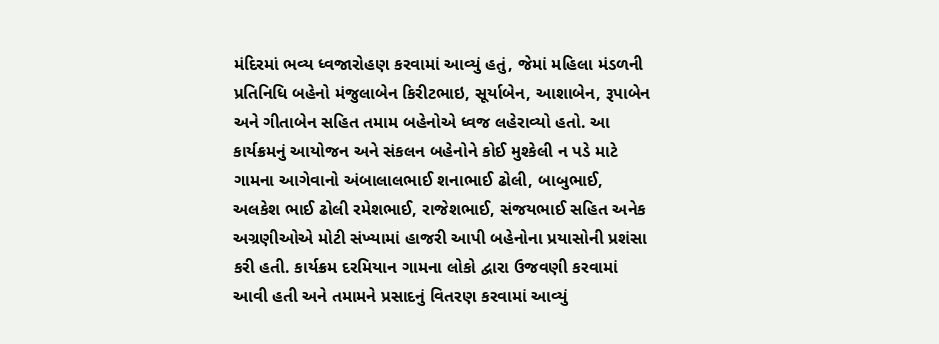મંદિરમાં ભવ્ય ધ્વજારોહણ કરવામાં આવ્યું હતું, જેમાં મહિલા મંડળની પ્રતિનિધિ બહેનો મંજુલાબેન કિરીટભાઇ, સૂર્યાબેન, આશાબેન, રૂપાબેન અને ગીતાબેન સહિત તમામ બહેનોએ ધ્વજ લહેરાવ્યો હતો. આ કાર્યક્રમનું આયોજન અને સંકલન બહેનોને કોઈ મુશ્કેલી ન પડે માટે ગામના આગેવાનો અંબાલાલભાઈ શનાભાઈ ઢોલી, બાબુભાઈ, અલકેશ ભાઈ ઢોલી રમેશભાઈ, રાજેશભાઈ, સંજયભાઈ સહિત અનેક અગ્રણીઓએ મોટી સંખ્યામાં હાજરી આપી બહેનોના પ્રયાસોની પ્રશંસા કરી હતી. કાર્યક્રમ દરમિયાન ગામના લોકો દ્વારા ઉજવણી કરવામાં આવી હતી અને તમામને પ્રસાદનું વિતરણ કરવામાં આવ્યું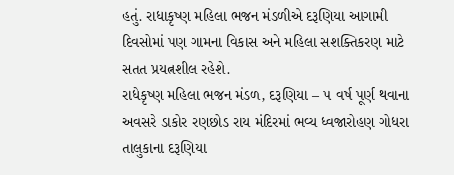હતું. રાધાકૃષ્ણ મહિલા ભજન મંડળીએ દરૂણિયા આગામી દિવસોમાં પણ ગામના વિકાસ અને મહિલા સશક્તિકરણ માટે સતત પ્રયત્નશીલ રહેશે.
રાધેકૃષ્ણ મહિલા ભજન મંડળ, દરૂણિયા – ૫ વર્ષ પૂર્ણ થવાના અવસરે ડાકોર રણછોડ રાય મંદિરમાં ભવ્ય ધ્વજારોહણ ગોધરા તાલુકાના દરૂણિયા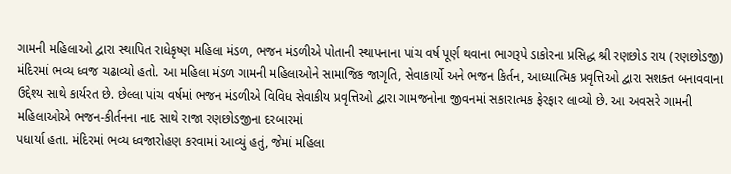ગામની મહિલાઓ દ્વારા સ્થાપિત રાધેકૃષ્ણ મહિલા મંડળ, ભજન મંડળીએ પોતાની સ્થાપનાના પાંચ વર્ષ પૂર્ણ થવાના ભાગરૂપે ડાકોરના પ્રસિદ્ધ શ્રી રણછોડ રાય (રણછોડજી) મંદિરમાં ભવ્ય ધ્વજ ચઢાવ્યો હતો. આ મહિલા મંડળ ગામની મહિલાઓને સામાજિક જાગૃતિ, સેવાકાર્યો અને ભજન કિર્તન, આધ્યાત્મિક પ્રવૃત્તિઓ દ્વારા સશક્ત બનાવવાના ઉદ્દેશ્ય સાથે કાર્યરત છે. છેલ્લા પાંચ વર્ષમાં ભજન મંડળીએ વિવિધ સેવાકીય પ્રવૃત્તિઓ દ્વારા ગામજનોના જીવનમાં સકારાત્મક ફેરફાર લાવ્યો છે. આ અવસરે ગામની મહિલાઓએ ભજન-કીર્તનના નાદ સાથે રાજા રણછોડજીના દરબારમાં
પધાર્યા હતા. મંદિરમાં ભવ્ય ધ્વજારોહણ કરવામાં આવ્યું હતું, જેમાં મહિલા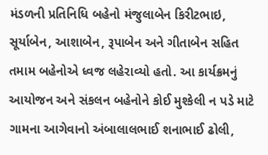મંડળની પ્રતિનિધિ બહેનો મંજુલાબેન કિરીટભાઇ, સૂર્યાબેન, આશાબેન, રૂપાબેન અને ગીતાબેન સહિત તમામ બહેનોએ ધ્વજ લહેરાવ્યો હતો. આ કાર્યક્રમનું આયોજન અને સંકલન બહેનોને કોઈ મુશ્કેલી ન પડે માટે ગામના આગેવાનો અંબાલાલભાઈ શનાભાઈ ઢોલી,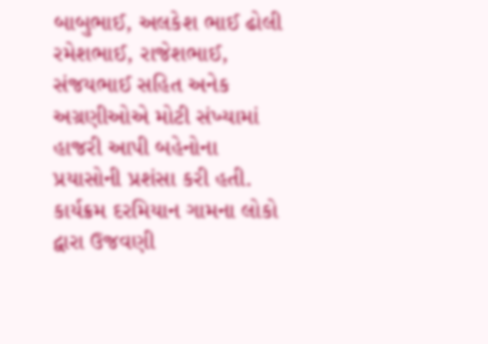બાબુભાઈ, અલકેશ ભાઈ ઢોલી રમેશભાઈ, રાજેશભાઈ, સંજયભાઈ સહિત અનેક અગ્રણીઓએ મોટી સંખ્યામાં હાજરી આપી બહેનોના પ્રયાસોની પ્રશંસા કરી હતી. કાર્યક્રમ દરમિયાન ગામના લોકો દ્વારા ઉજવણી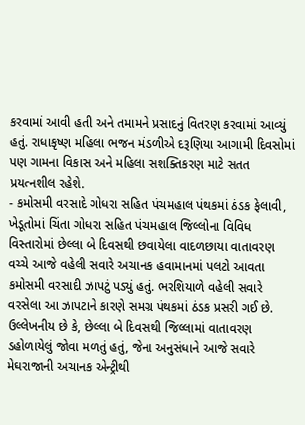કરવામાં આવી હતી અને તમામને પ્રસાદનું વિતરણ કરવામાં આવ્યું હતું. રાધાકૃષ્ણ મહિલા ભજન મંડળીએ દરૂણિયા આગામી દિવસોમાં પણ ગામના વિકાસ અને મહિલા સશક્તિકરણ માટે સતત પ્રયત્નશીલ રહેશે.
- કમોસમી વરસાદે ગોધરા સહિત પંચમહાલ પંથકમાં ઠંડક ફેલાવી, ખેડૂતોમાં ચિંતા ગોધરા સહિત પંચમહાલ જિલ્લોના વિવિધ વિસ્તારોમાં છેલ્લા બે દિવસથી છવાયેલા વાદળછાયા વાતાવરણ વચ્ચે આજે વહેલી સવારે અચાનક હવામાનમાં પલટો આવતા કમોસમી વરસાદી ઝાપટું પડ્યું હતું. ભરશિયાળે વહેલી સવારે વરસેલા આ ઝાપટાને કારણે સમગ્ર પંથકમાં ઠંડક પ્રસરી ગઈ છે. ઉલ્લેખનીય છે કે, છેલ્લા બે દિવસથી જિલ્લામાં વાતાવરણ ડહોળાયેલું જોવા મળતું હતું, જેના અનુસંધાને આજે સવારે મેઘરાજાની અચાનક એન્ટ્રીથી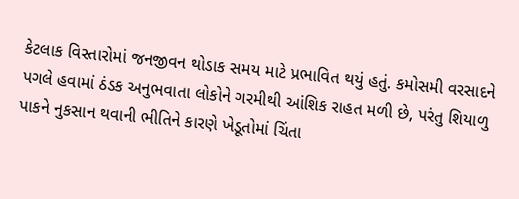કેટલાક વિસ્તારોમાં જનજીવન થોડાક સમય માટે પ્રભાવિત થયું હતું. કમોસમી વરસાદને પગલે હવામાં ઠંડક અનુભવાતા લોકોને ગરમીથી આંશિક રાહત મળી છે, પરંતુ શિયાળુ પાકને નુકસાન થવાની ભીતિને કારણે ખેડૂતોમાં ચિંતા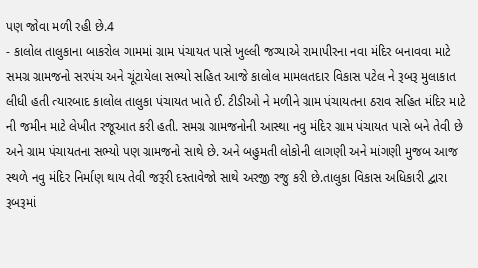પણ જોવા મળી રહી છે.4
- કાલોલ તાલુકાના બાકરોલ ગામમાં ગ્રામ પંચાયત પાસે ખુલ્લી જગ્યાએ રામાપીરના નવા મંદિર બનાવવા માટે સમગ્ર ગ્રામજનો સરપંચ અને ચૂંટાયેલા સભ્યો સહિત આજે કાલોલ મામલતદાર વિકાસ પટેલ ને રૂબરૂ મુલાકાત લીધી હતી ત્યારબાદ કાલોલ તાલુકા પંચાયત ખાતે ઈ. ટીડીઓ ને મળીને ગ્રામ પંચાયતના ઠરાવ સહિત મંદિર માટે ની જમીન માટે લેખીત રજૂઆત કરી હતી. સમગ્ર ગ્રામજનોની આસ્થા નવુ મંદિર ગ્રામ પંચાયત પાસે બને તેવી છે અને ગ્રામ પંચાયતના સભ્યો પણ ગ્રામજનો સાથે છે. અને બહુમતી લોકોની લાગણી અને માંગણી મુજબ આજ સ્થળે નવુ મંદિર નિર્માણ થાય તેવી જરૂરી દસ્તાવેજો સાથે અરજી રજુ કરી છે.તાલુકા વિકાસ અધિકારી દ્વારા રૂબરૂમાં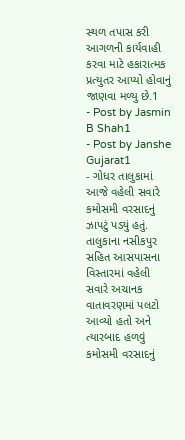સ્થળ તપાસ કરી આગળની કાર્યવાહી કરવા માટે હકારાત્મક પ્રત્યુતર આપ્યો હોવાનું જાણવા મળ્યુ છે.1
- Post by Jasmin B Shah1
- Post by Janshe Gujarat1
- ગોધર તાલુકામાં આજે વહેલી સવારે કમોસમી વરસાદનું ઝાપટું પડ્યું હતું. તાલુકાના નસીકપુર સહિત આસપાસના વિસ્તારમાં વહેલી સવારે અચાનક વાતાવરણમાં પલટો આવ્યો હતો અને ત્યારબાદ હળવું કમોસમી વરસાદનું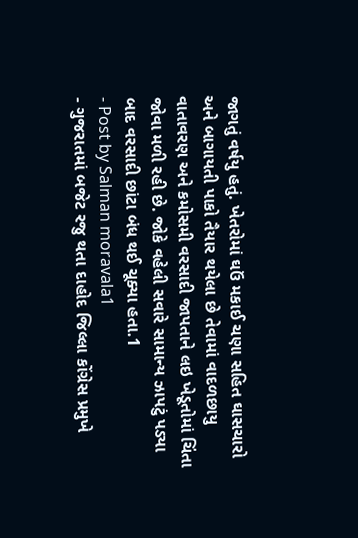જાગતું વર્ષયુ હતું. ખેતરોમાં ઘઉં મકાઈ ચણા સહિત ઘાસચારો અને બાગાયતી પાકો તૈયાર થયેલા છે તેવામાં વાદળછાયુ વાતાવરણ અને કમોસમી વરસાદી જાપતાને લઇ ખેડૂતોમાં ચિંતા જોવા મળી રહી છે. જોકે વહેલી સવારે સામાન્ય ઝાપટું પડ્યા બાદ વરસાદી છાંટા બંધ થઈ ચૂક્યા હતા.1
- Post by Salman moravala1
- ગુજરાતમાં બજેટ રજુ થતા દાહોદ જિલ્લા કોંગ્રેસ પ્રમુખે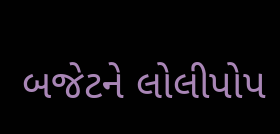બજેટને લોલીપોપ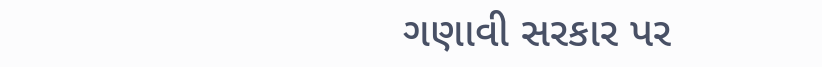ગણાવી સરકાર પર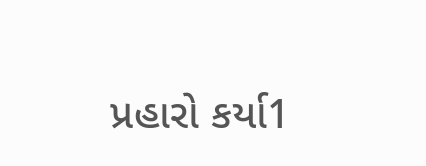પ્રહારો કર્યા1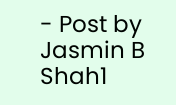- Post by Jasmin B Shah1